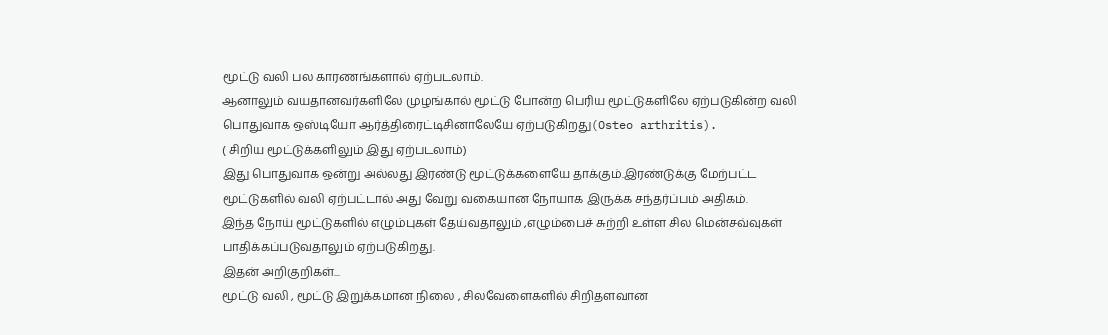மூட்டு வலி பல காரணங்களால் ஏற்படலாம்.
ஆனாலும் வயதானவர்களிலே முழங்கால் மூட்டு போன்ற பெரிய மூட்டுகளிலே ஏற்படுகின்ற வலி பொதுவாக ஒஸ்டியோ ஆர்த்திரைட்டிசினாலேயே ஏற்படுகிறது(Osteo arthritis).
( சிறிய மூட்டுக்களிலும் இது ஏற்படலாம்)
இது பொதுவாக ஒன்று அல்லது இரண்டு மூட்டுக்களையே தாக்கும்.இரண்டுக்கு மேற்பட்ட மூட்டுகளில் வலி ஏற்பட்டால் அது வேறு வகையான நோயாக இருக்க சந்தர்ப்பம் அதிகம்.
இந்த நோய் மூட்டுகளில் எழும்புகள் தேய்வதாலும் ,எழும்பைச் சுற்றி உள்ள சில மென்சவ்வுகள் பாதிக்கப்படுவதாலும் ஏற்படுகிறது.
இதன் அறிகுறிகள்...
மூட்டு வலி , மூட்டு இறுக்கமான நிலை , சிலவேளைகளில் சிறிதளவான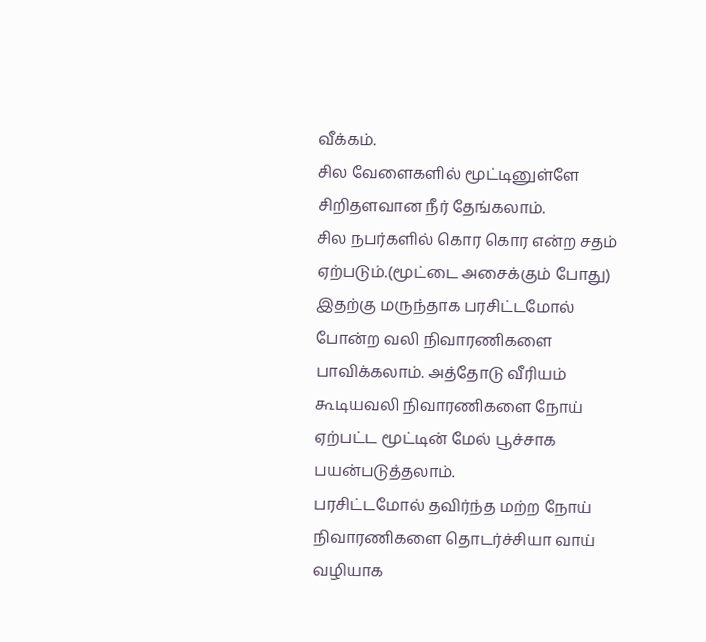வீக்கம்.
சில வேளைகளில் மூட்டினுள்ளே சிறிதளவான நீர் தேங்கலாம்.
சில நபர்களில் கொர கொர என்ற சதம் ஏற்படும்.(மூட்டை அசைக்கும் போது)
இதற்கு மருந்தாக பரசிட்டமோல் போன்ற வலி நிவாரணிகளை பாவிக்கலாம். அத்தோடு வீரியம் கூடியவலி நிவாரணிகளை நோய் ஏற்பட்ட மூட்டின் மேல் பூச்சாக பயன்படுத்தலாம்.
பரசிட்டமோல் தவிர்ந்த மற்ற நோய் நிவாரணிகளை தொடர்ச்சியா வாய் வழியாக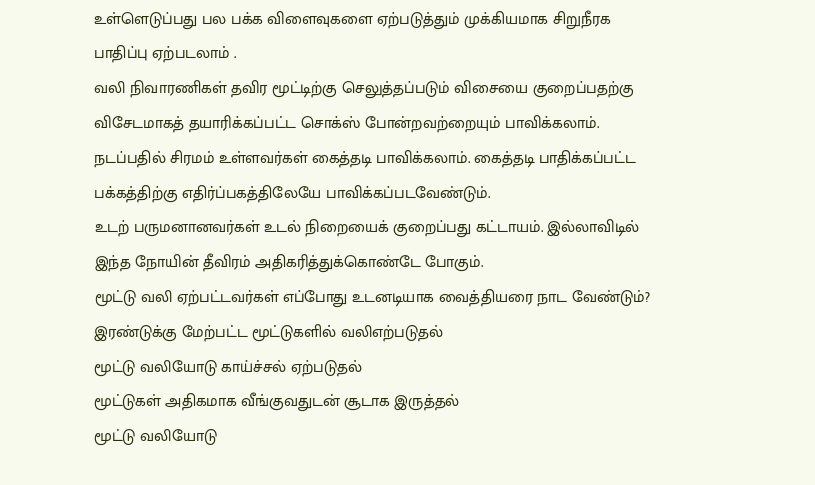உள்ளெடுப்பது பல பக்க விளைவுகளை ஏற்படுத்தும் முக்கியமாக சிறுநீரக பாதிப்பு ஏற்படலாம் .
வலி நிவாரணிகள் தவிர மூட்டிற்கு செலுத்தப்படும் விசையை குறைப்பதற்கு விசேடமாகத் தயாரிக்கப்பட்ட சொக்ஸ் போன்றவற்றையும் பாவிக்கலாம்.
நடப்பதில் சிரமம் உள்ளவர்கள் கைத்தடி பாவிக்கலாம். கைத்தடி பாதிக்கப்பட்ட பக்கத்திற்கு எதிர்ப்பகத்திலேயே பாவிக்கப்படவேண்டும்.
உடற் பருமனானவர்கள் உடல் நிறையைக் குறைப்பது கட்டாயம். இல்லாவிடில் இந்த நோயின் தீவிரம் அதிகரித்துக்கொண்டே போகும்.
மூட்டு வலி ஏற்பட்டவர்கள் எப்போது உடனடியாக வைத்தியரை நாட வேண்டும்?
இரண்டுக்கு மேற்பட்ட மூட்டுகளில் வலிஎற்படுதல்
மூட்டு வலியோடு காய்ச்சல் ஏற்படுதல்
மூட்டுகள் அதிகமாக வீங்குவதுடன் சூடாக இருத்தல்
மூட்டு வலியோடு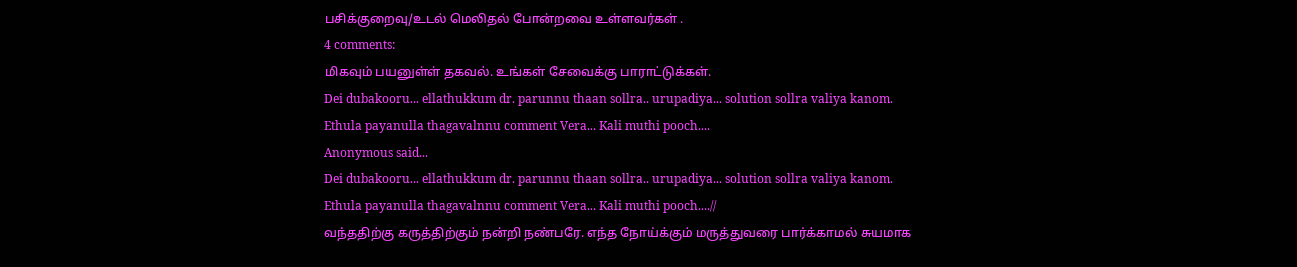பசிக்குறைவு/உடல் மெலிதல் போன்றவை உள்ளவர்கள் .
4 comments:
மிகவும் பயனுள்ள் தகவல். உங்கள் சேவைக்கு பாராட்டுக்கள்.
Dei dubakooru... ellathukkum dr. parunnu thaan sollra.. urupadiya... solution sollra valiya kanom.
Ethula payanulla thagavalnnu comment Vera... Kali muthi pooch....
Anonymous said...
Dei dubakooru... ellathukkum dr. parunnu thaan sollra.. urupadiya... solution sollra valiya kanom.
Ethula payanulla thagavalnnu comment Vera... Kali muthi pooch....//
வந்ததிற்கு கருத்திற்கும் நன்றி நண்பரே. எந்த நோய்க்கும் மருத்துவரை பார்க்காமல் சுயமாக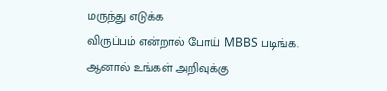மருந்து எடுக்க
விருப்பம் என்றால் போய் MBBS படிங்க.
ஆனால் உங்கள் அறிவுக்கு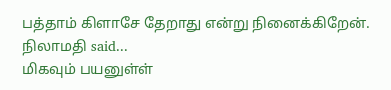பத்தாம் கிளாசே தேறாது என்று நினைக்கிறேன்.
நிலாமதி said...
மிகவும் பயனுள்ள்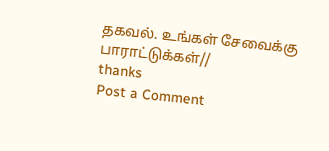தகவல். உங்கள் சேவைக்கு பாராட்டுக்கள்//
thanks
Post a Comment